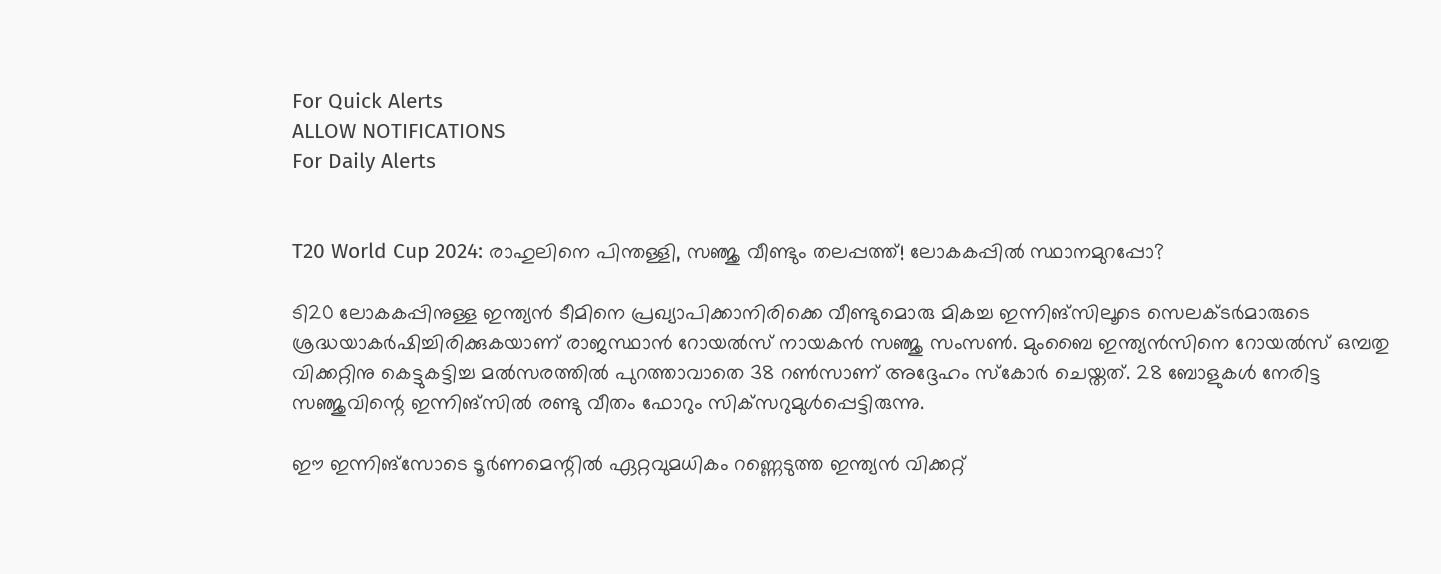For Quick Alerts
ALLOW NOTIFICATIONS
For Daily Alerts


T20 World Cup 2024: രാഹുലിനെ പിന്തള്ളി, സഞ്ജു വീണ്ടും തലപ്പത്ത്! ലോകകപ്പില്‍ സ്ഥാനമുറപ്പോ?

ടി20 ലോകകപ്പിനുള്ള ഇന്ത്യന്‍ ടീമിനെ പ്രഖ്യാപിക്കാനിരിക്കെ വീണ്ടുമൊരു മികച്ച ഇന്നിങ്‌സിലൂടെ സെലക്ടര്‍മാരുടെ ശ്രദ്ധയാകര്‍ഷിച്ചിരിക്കുകയാണ് രാജസ്ഥാന്‍ റോയല്‍സ് നായകന്‍ സഞ്ജു സംസണ്‍. മുംബൈ ഇന്ത്യന്‍സിനെ റോയല്‍സ് ഒമ്പതു വിക്കറ്റിനു കെട്ടുകട്ടിച്ച മല്‍സരത്തില്‍ പുറത്താവാതെ 38 റണ്‍സാണ് അദ്ദേഹം സ്‌കോര്‍ ചെയ്തത്. 28 ബോളുകള്‍ നേരിട്ട സഞ്ജുവിന്റെ ഇന്നിങ്‌സില്‍ രണ്ടു വീതം ഫോറും സിക്‌സറുമുള്‍പ്പെട്ടിരുന്നു.

ഈ ഇന്നിങ്‌സോടെ ടൂര്‍ണമെന്റില്‍ ഏറ്റവുമധികം റണ്ണെടുത്ത ഇന്ത്യന്‍ വിക്കറ്റ്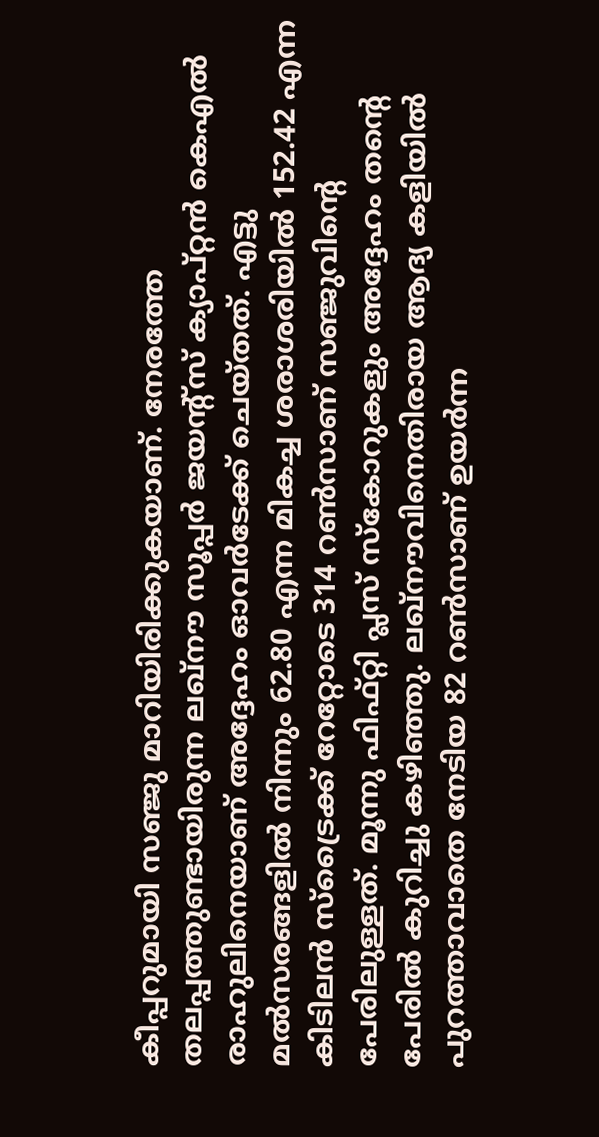കീപ്പറുമായി സഞ്ജു മാറിയിരിക്കുകയാണ്. നേരത്തേ തലപ്പത്തുണ്ടായിരുന്ന ലഖ്‌നൗ സൂപ്പര്‍ ജയന്റ്‌സ് ക്യാപ്റ്റന്‍ കെഎല്‍ രാഹുലിനെയാണ് അദ്ദേഹം ഓവര്‍ടേക്ക് ചെയ്തത്. എട്ടു മല്‍സരങ്ങളില്‍ നിന്നും 62.80 എന്ന മികച്ച ശരാശരിയില്‍ 152.42 എന്ന കിടിലന്‍ സ്‌ട്രൈക്ക് റേറ്റോടെ 314 റണ്‍സാണ് സഞ്ജുവിന്റെ പേരിലുള്ളത്. മൂന്നു ഫിഫ്റ്റി പ്ലസ് സ്‌കോറുകളും അദ്ദേഹം തന്റെ പേരില്‍ കുറിച്ചു കഴിഞ്ഞു. ലഖ്‌നൗവിനെതിരായ ആദ്യ കളിയില്‍ പുറത്താവാതെ നേടിയ 82 റണ്‍സാണ് ഉയര്‍ന്ന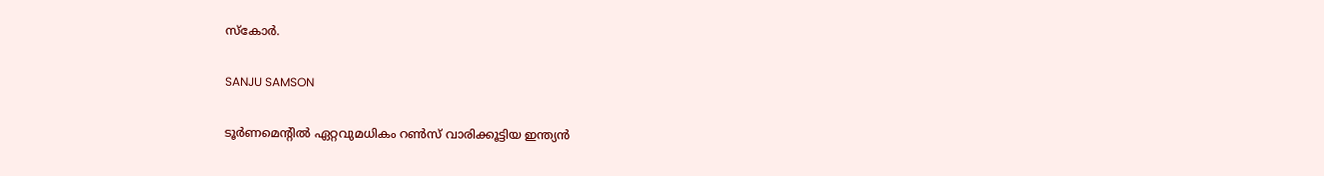സ്‌കോര്‍.

SANJU SAMSON

ടൂര്‍ണമെന്റില്‍ ഏറ്റവുമധികം റണ്‍സ് വാരിക്കൂട്ടിയ ഇന്ത്യന്‍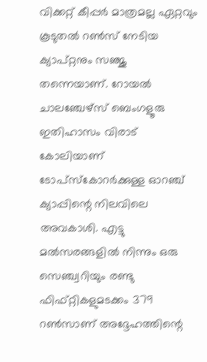വിക്കറ്റ് കീപ്പര്‍ മാത്രമല്ല ഏറ്റവും കൂടുതല്‍ റണ്‍സ് നേടിയ ക്യാപ്റ്റനും സഞ്ജു തന്നെയാണ്. റോയല്‍ ചാലഞ്ചേഴ്‌സ് ബെംഗളൂരു ഇതിഹാസം വിരാട് കോലിയാണ് ടോപ്‌സ്‌കോറര്‍ക്കുള്ള ഓറഞ്ച് ക്യാപ്പിന്റെ നിലവിലെ അവകാശി. എട്ടു മല്‍സരങ്ങളില്‍ നിന്നും ഒരു സെഞ്ച്വറിയും രണ്ടു ഫിഫ്റ്റികളുമടക്കം 379 റണ്‍സാണ് അദ്ദേഹത്തിന്റെ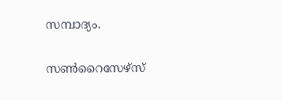സമ്പാദ്യം.

സണ്‍റൈസേഴ്‌സ്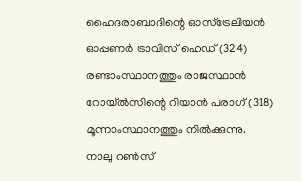ഹൈദരാബാദിന്റെ ഓസ്‌ട്രേലിയന്‍ ഓപ്പണര്‍ ട്രാവിസ് ഹെഡ് (324) രണ്ടാംസ്ഥാനത്തും രാജസ്ഥാന്‍ റോയ്ല്‍സിന്റെ റിയാന്‍ പരാഗ് (318) മൂന്നാംസ്ഥാനത്തും നില്‍ക്കുന്നു. നാലു റണ്‍സ്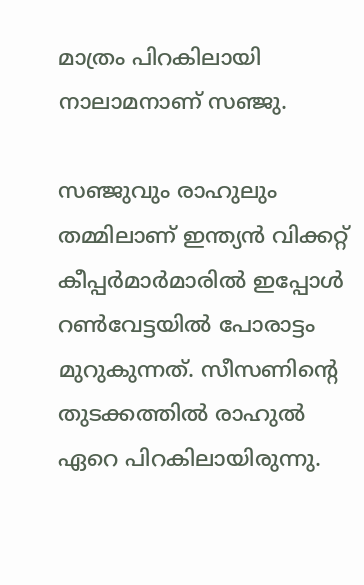മാത്രം പിറകിലായി നാലാമനാണ് സഞ്ജു.

സഞ്ജുവും രാഹുലും തമ്മിലാണ് ഇന്ത്യന്‍ വിക്കറ്റ് കീപ്പര്‍മാര്‍മാരില്‍ ഇപ്പോള്‍ റണ്‍വേട്ടയില്‍ പോരാട്ടം മുറുകുന്നത്. സീസണിന്റെ തുടക്കത്തില്‍ രാഹുല്‍ ഏറെ പിറകിലായിരുന്നു.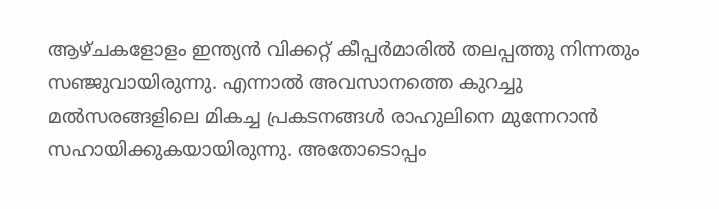ആഴ്ചകളോളം ഇന്ത്യന്‍ വിക്കറ്റ് കീപ്പര്‍മാരില്‍ തലപ്പത്തു നിന്നതും സഞ്ജുവായിരുന്നു. എന്നാല്‍ അവസാനത്തെ കുറച്ചു മല്‍സരങ്ങളിലെ മികച്ച പ്രകടനങ്ങള്‍ രാഹുലിനെ മുന്നേറാന്‍ സഹായിക്കുകയായിരുന്നു. അതോടൊപ്പം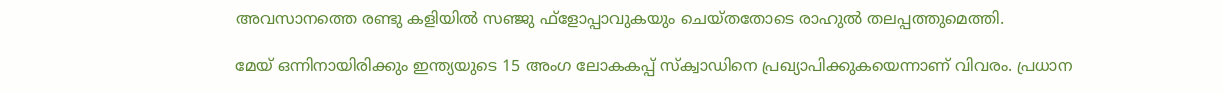അവസാനത്തെ രണ്ടു കളിയില്‍ സഞ്ജു ഫ്‌ളോപ്പാവുകയും ചെയ്തതോടെ രാഹുല്‍ തലപ്പത്തുമെത്തി.

മേയ് ഒന്നിനായിരിക്കും ഇന്ത്യയുടെ 15 അംഗ ലോകകപ്പ് സ്‌ക്വാഡിനെ പ്രഖ്യാപിക്കുകയെന്നാണ് വിവരം. പ്രധാന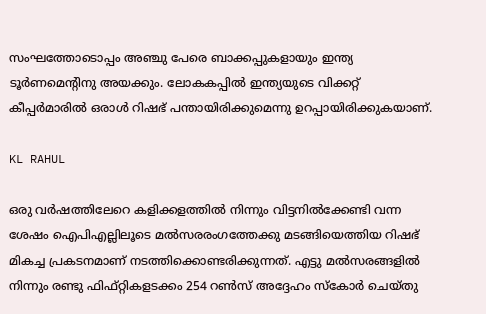സംഘത്തോടൊപ്പം അഞ്ചു പേരെ ബാക്കപ്പുകളായും ഇന്ത്യ ടൂര്‍ണമെന്റിനു അയക്കും. ലോകകപ്പില്‍ ഇന്ത്യയുടെ വിക്കറ്റ് കീപ്പര്‍മാരില്‍ ഒരാള്‍ റിഷഭ് പന്തായിരിക്കുമെന്നു ഉറപ്പായിരിക്കുകയാണ്.

KL RAHUL

ഒരു വര്‍ഷത്തിലേറെ കളിക്കളത്തില്‍ നിന്നും വിട്ടനില്‍ക്കേണ്ടി വന്ന ശേഷം ഐപിഎല്ലിലൂടെ മല്‍സരരംഗത്തേക്കു മടങ്ങിയെത്തിയ റിഷഭ് മികച്ച പ്രകടനമാണ് നടത്തിക്കൊണ്ടരിക്കുന്നത്. എട്ടു മല്‍സരങ്ങളില്‍ നിന്നും രണ്ടു ഫിഫ്റ്റികളടക്കം 254 റണ്‍സ് അദ്ദേഹം സ്‌കോര്‍ ചെയ്തു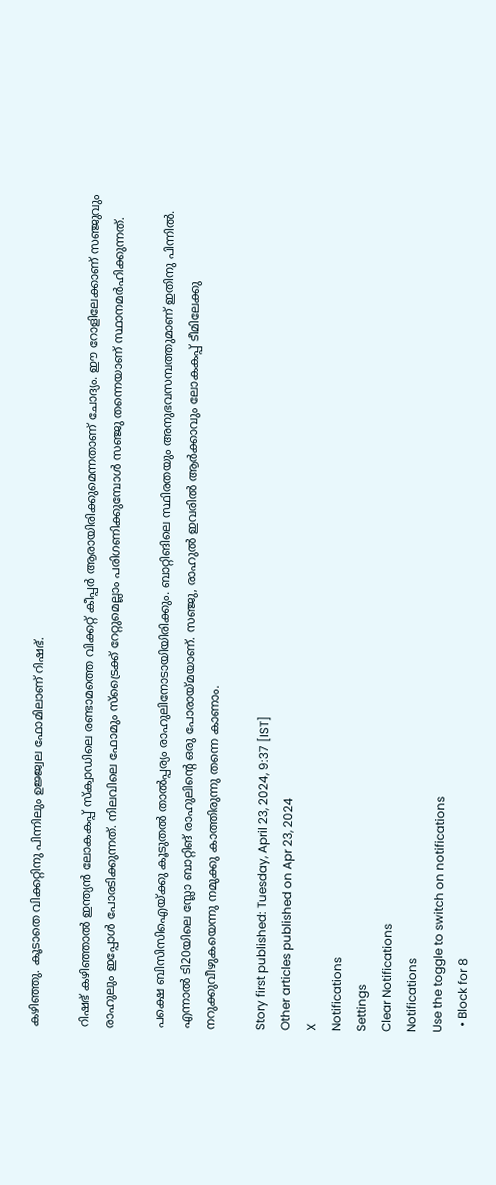കഴിഞ്ഞു. കൂടാതെ വിക്കറ്റിനു പിന്നിലും ഉജ്ജ്വല ഫോമിലാണ് റിഷഭ്.

റിഷഭ് കഴിഞ്ഞാല്‍ ഇന്ത്യന്‍ ലോകകപ്പ് സ്‌ക്വാഡിലെ രണ്ടാമത്തെ വിക്കറ്റ് കീപ്പര്‍ ആരായിരിക്കുമെന്നതാണ് ചോദ്യം. ഈ റോളിലേക്കാണ് സഞ്ജുവും രാഹുലും ഇപ്പോള്‍ പോരടിക്കുന്നത്. നിലവിലെ ഫോമും സ്‌ട്രൈക്ക് റേറ്റുമെല്ലാം പരിഗണിക്കുമ്പോള്‍ സഞ്ജു തന്നെയാണ് സ്ഥാനമര്‍ഹിക്കുന്നത്.

പക്ഷെ ബിസിസിഐയ്ക്കു കൂടുതല്‍ താല്‍പ്പര്യം രാഹുലിനോടായിയിരിക്കും. ബാറ്റിങിലെ സ്ഥിരതയും അനുഭവസമ്പത്തുമാണ് ഇതിനു പിന്നില്‍. എന്നാല്‍ ടി20യിലെ സ്ലോ ബാറ്റിങ് രാഹുലിന്റെ ഒരു പോരായ്മയാണ്. സഞ്ജു, രാഹുല്‍ ഇവരില്‍ ആര്‍ക്കാവും ലോകകപ്പ് ടീമിലേക്കു നറുക്കുവീഴുകയെന്നു നമുക്കു കാത്തിരുന്നു തന്നെ കാണാം.

Story first published: Tuesday, April 23, 2024, 9:37 [IST]
Other articles published on Apr 23, 2024
X
Notifications
Settings
Clear Notifications
Notifications
Use the toggle to switch on notifications
  • Block for 8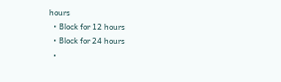hours
  • Block for 12 hours
  • Block for 24 hours
  •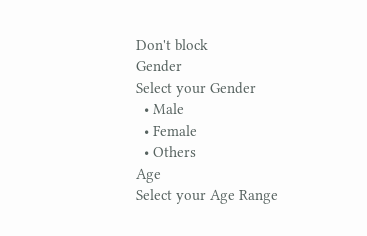Don't block
Gender
Select your Gender
  • Male
  • Female
  • Others
Age
Select your Age Range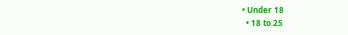• Under 18
  • 18 to 25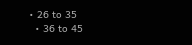• 26 to 35
  • 36 to 45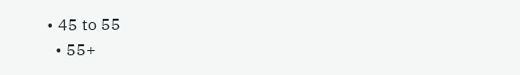• 45 to 55
  • 55+